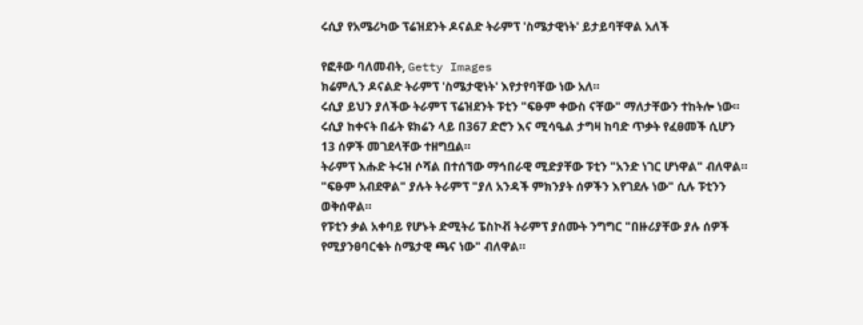ሩሲያ የአሜሪካው ፕሬዝደንት ዶናልድ ትራምፕ 'ስሜታዊነት' ይታይባቸዋል አለች

የፎቶው ባለመብት, Getty Images
ክሬምሊን ዶናልድ ትራምፕ 'ስሜታዊነት' እየታየባቸው ነው አለ።
ሩሲያ ይህን ያለችው ትራምፕ ፕሬዝደንት ፑቲን "ፍፁም ቀውስ ናቸው" ማለታቸውን ተከትሎ ነው።
ሩሲያ ከቀናት በፊት ዩክሬን ላይ በ367 ድሮን እና ሚሳዔል ታግዛ ከባድ ጥቃት የፈፀመች ሲሆን 13 ሰዎች መገደላቸው ተዘግቧል።
ትራምፕ እሑድ ትሩዝ ሶሻል በተሰኘው ማኅበራዊ ሚድያቸው ፑቲን "አንድ ነገር ሆነዋል" ብለዋል።
"ፍፁም አብደዋል" ያሉት ትራምፕ "ያለ አንዳች ምክንያት ሰዎችን እየገደሉ ነው" ሲሉ ፑቲንን ወቅሰዋል።
የፑቲን ቃል አቀባይ የሆኑት ድሚትሪ ፔስኮቭ ትራምፕ ያሰሙት ንግግር "በዙሪያቸው ያሉ ሰዎች የሚያንፀባርቁት ስሜታዊ ጫና ነው" ብለዋል።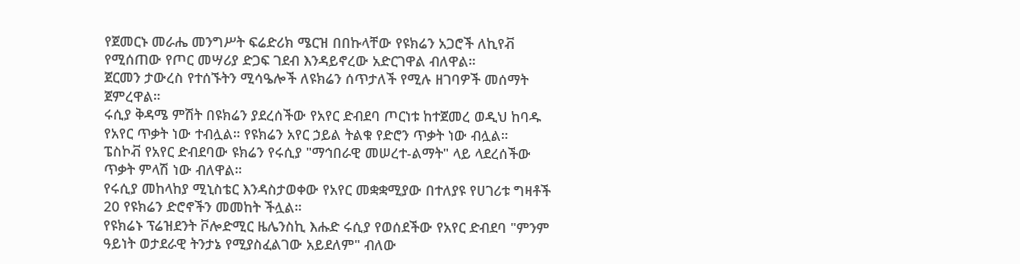የጀመርኑ መራሔ መንግሥት ፍሬድሪክ ሜርዝ በበኩላቸው የዩክሬን አጋሮች ለኪየቭ የሚሰጠው የጦር መሣሪያ ድጋፍ ገደብ እንዳይኖረው አድርገዋል ብለዋል።
ጀርመን ታውረስ የተሰኙትን ሚሳዔሎች ለዩክሬን ሰጥታለች የሚሉ ዘገባዎች መሰማት ጀምረዋል።
ሩሲያ ቅዳሜ ምሽት በዩክሬን ያደረሰችው የአየር ድብደባ ጦርነቱ ከተጀመረ ወዲህ ከባዱ የአየር ጥቃት ነው ተብሏል። የዩክሬን አየር ኃይል ትልቁ የድሮን ጥቃት ነው ብሏል።
ፔስኮቭ የአየር ድብደባው ዩክሬን የሩሲያ "ማኅበራዊ መሠረተ-ልማት" ላይ ላደረሰችው ጥቃት ምላሽ ነው ብለዋል።
የሩሲያ መከላከያ ሚኒስቴር እንዳስታወቀው የአየር መቋቋሚያው በተለያዩ የሀገሪቱ ግዛቶች 20 የዩክሬን ድሮኖችን መመከት ችሏል።
የዩክሬኑ ፕሬዝደንት ቮሎድሚር ዜሌንስኪ እሑድ ሩሲያ የወሰደችው የአየር ድብደባ "ምንም ዓይነት ወታደራዊ ትንታኔ የሚያስፈልገው አይደለም" ብለው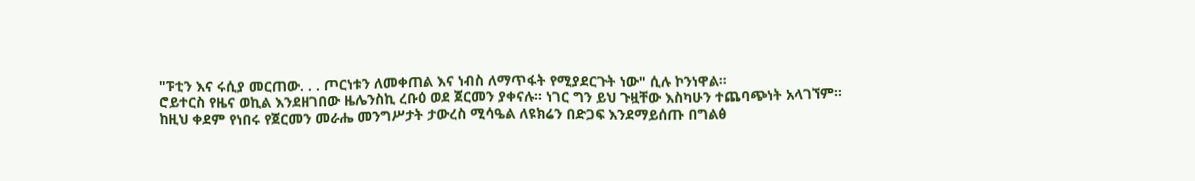"ፑቲን እና ሩሲያ መርጠው. . . ጦርነቱን ለመቀጠል እና ነብስ ለማጥፋት የሚያደርጉት ነው" ሲሉ ኮንነዋል።
ሮይተርስ የዜና ወኪል እንደዘገበው ዜሌንስኪ ረቡዕ ወደ ጀርመን ያቀናሉ። ነገር ግን ይህ ጉዟቸው እስካሁን ተጨባጭነት አላገኘም።
ከዚህ ቀደም የነበሩ የጀርመን መራሔ መንግሥታት ታውረስ ሚሳዔል ለዩክሬን በድጋፍ እንደማይሰጡ በግልፅ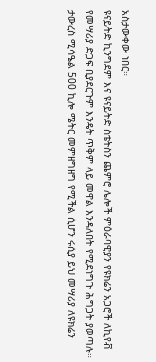አስታውቀው ነበር።
ዩናይትድ ኪንግደም እና ዩናይትድ ስቴትስን ጨምሮ ሌሎች ምዕራባዊያን የዩክሬን አጋሮች ለኪየቭ የመሣሪያ ድጋፍ ቢያደርጉም እንዴት ጥቅም ላይ መዋል እንዳለበት የሚደነግጉ ሕግጋት ያወጣሉ።
ታውረስ ሚሳዔል 500 ኪሎ ሜትር መምዘግዘግ የሚችል ሲሆን ሩሲያ ይህ መሣሪያ ለዩክሬን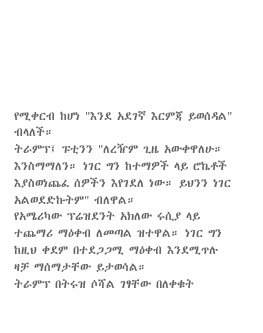የሚቀርብ ከሆነ "እንደ አደገኛ እርምጃ ይወሰዳል" ብላለች።
ትራምፕ፤ ፑቲንን "ለረዥም ጊዜ አውቀዋለሁ። እንስማማለን። ነገር ግን ከተማዎች ላይ ሮኬቶች እያስወነጨፈ ሰዎችን እየገደለ ነው። ይህንን ነገር አልወደድኩትም" ብለዋል።
የአሜሪካው ፕሬዝደንት አክለው ሩሲያ ላይ ተጨማሪ ማዕቀብ ለመጣል ዝተዋል። ነገር ግን ከዚህ ቀደም በተደጋጋሚ ማዕቀብ እንደሚጥሉ ዛቻ ማሰማታቸው ይታወሳል።
ትራምፕ በትሩዝ ሶሻል ገፃቸው በለቀቁት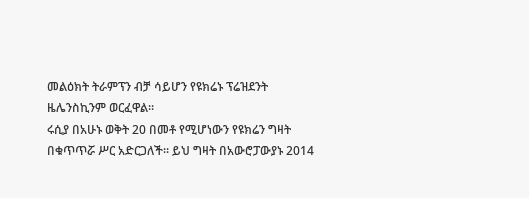መልዕክት ትራምፕን ብቻ ሳይሆን የዩክሬኑ ፕሬዝደንት ዜሌንስኪንም ወርፈዋል።
ሩሲያ በአሁኑ ወቅት 20 በመቶ የሚሆነውን የዩክሬን ግዛት በቁጥጥሯ ሥር አድርጋለች። ይህ ግዛት በአውሮፓውያኑ 2014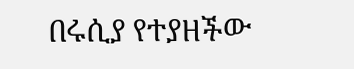በሩሲያ የተያዘችው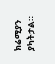ክሬሚያን ያካትታል።